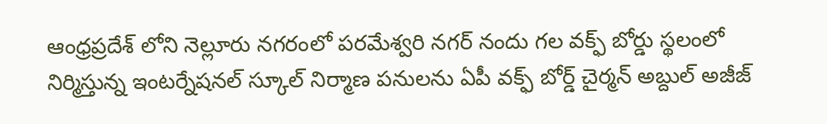ఆంధ్రప్రదేశ్ లోని నెల్లూరు నగరంలో పరమేశ్వరి నగర్ నందు గల వక్ఫ్ బోర్డు స్థలంలో నిర్మిస్తున్న ఇంటర్నేషనల్ స్కూల్ నిర్మాణ పనులను ఏపీ వక్ఫ్ బోర్డ్ చైర్మన్ అబ్దుల్ అజీజ్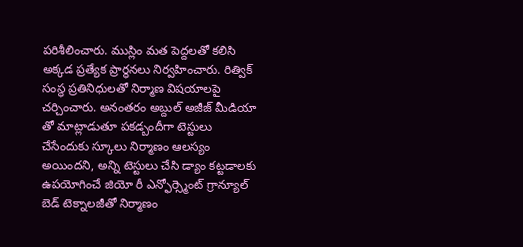పరిశీలించారు. ముస్లిం మత పెద్దలతో కలిసి అక్కడ ప్రత్యేక ప్రార్థనలు నిర్వహించారు. రిత్విక్ సంస్థ ప్రతినిధులతో నిర్మాణ విషయాలపై చర్చించారు. అనంతరం అబ్దుల్ అజీజ్ మీడియా తో మాట్లాడుతూ పకడ్బందీగా టెస్టులు చేసేందుకు స్కూలు నిర్మాణం ఆలస్యం అయిందని, అన్ని టెస్టులు చేసి డ్యాం కట్టడాలకు ఉపయోగించే జియో రీ ఎన్ఫోర్స్మెంట్ గ్రాన్యూల్ బెడ్ టెక్నాలజీతో నిర్మాణం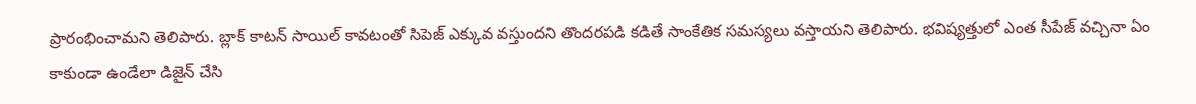ప్రారంభించామని తెలిపారు. బ్లాక్ కాటన్ సాయిల్ కావటంతో సిపెజ్ ఎక్కువ వస్తుందని తొందరపడి కడితే సాంకేతిక సమస్యలు వస్తాయని తెలిపారు. భవిష్యత్తులో ఎంత సీపేజ్ వచ్చినా ఏం కాకుండా ఉండేలా డిజైన్ చేసి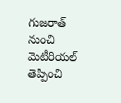గుజరాత్ నుంచి మెటీరియల్ తెప్పించి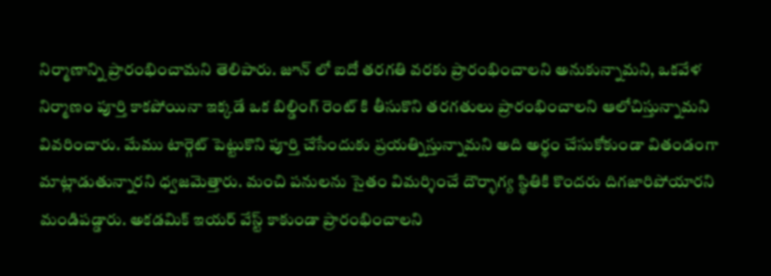నిర్మాణాన్ని ప్రారంభించామని తెలిపారు. జూన్ లో ఐదో తరగతి వరకు ప్రారంభించాలని అనుకున్నామని, ఒకవేళ నిర్మాణం పూర్తి కాకపోయినా ఇక్కడే ఒక బిల్డింగ్ రెంట్ కి తీసుకొని తరగతులు ప్రారంభించాలని ఆలోచిస్తున్నామని వివరించారు. మేము టార్గెట్ పెట్టుకొని పూర్తి చేసేందుకు ప్రయత్నిస్తున్నామని అది అర్థం చేసుకోకుండా వితండంగా మాట్లాడుతున్నారని ధ్వజమెత్తారు. మంచి పనులను సైతం విమర్శించే దౌర్భాగ్య స్థితికి కొందరు దిగజారిపోయారని మండిపడ్డారు. అకడమిక్ ఇయర్ వేస్ట్ కాకుండా ప్రారంభించాలని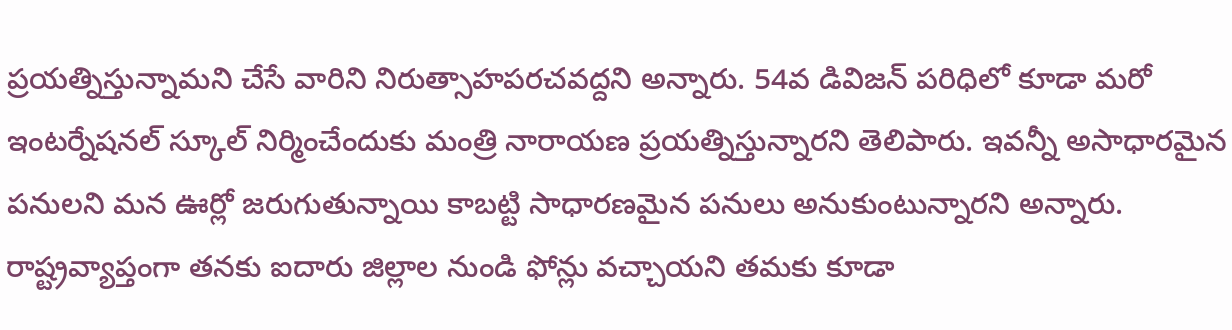ప్రయత్నిస్తున్నామని చేసే వారిని నిరుత్సాహపరచవద్దని అన్నారు. 54వ డివిజన్ పరిధిలో కూడా మరో ఇంటర్నేషనల్ స్కూల్ నిర్మించేందుకు మంత్రి నారాయణ ప్రయత్నిస్తున్నారని తెలిపారు. ఇవన్నీ అసాధారమైన పనులని మన ఊర్లో జరుగుతున్నాయి కాబట్టి సాధారణమైన పనులు అనుకుంటున్నారని అన్నారు. రాష్ట్రవ్యాప్తంగా తనకు ఐదారు జిల్లాల నుండి ఫోన్లు వచ్చాయని తమకు కూడా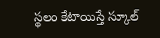స్థలం కేటాయిస్తే స్కూల్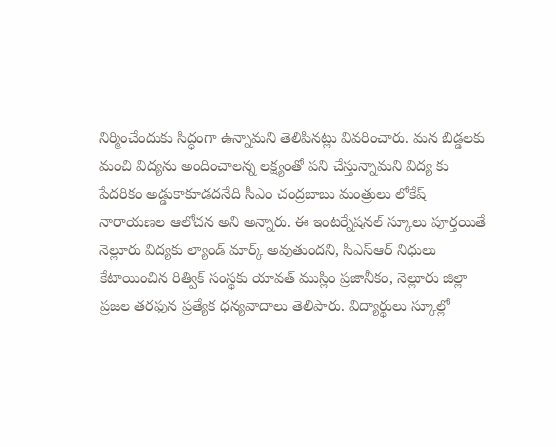నిర్మించేందుకు సిద్ధంగా ఉన్నామని తెలిపినట్లు వివరించారు. మన బిడ్డలకు మంచి విద్యను అందించాలన్న లక్ష్యంతో పని చేస్తున్నామని విద్య కు పేదరికం అడ్డుకాకూడదనేది సీఎం చంద్రబాబు మంత్రులు లోకేష్ నారాయణల ఆలోచన అని అన్నారు. ఈ ఇంటర్నేషనల్ స్కూలు పూర్తయితే నెల్లూరు విద్యకు ల్యాండ్ మార్క్ అవుతుందని, సిఎస్ఆర్ నిధులు కేటాయించిన రిత్విక్ సంస్థకు యావత్ ముస్లిం ప్రజానీకం, నెల్లూరు జిల్లా ప్రజల తరఫున ప్రత్యేక ధన్యవాదాలు తెలిపారు. విద్యార్థులు స్కూల్లో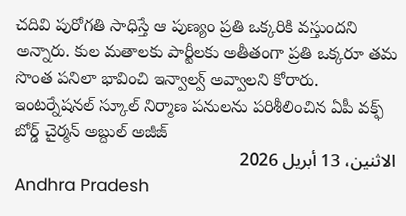చదివి పురోగతి సాధిస్తే ఆ పుణ్యం ప్రతి ఒక్కరికి వస్తుందని అన్నారు. కుల మతాలకు పార్టీలకు అతీతంగా ప్రతి ఒక్కరూ తమ సొంత పనిలా భావించి ఇన్వాల్వ్ అవ్వాలని కోరారు.
ఇంటర్నేషనల్ స్కూల్ నిర్మాణ పనులను పరిశీలించిన ఏపీ వక్ఫ్ బోర్డ్ చైర్మన్ అబ్దుల్ అజీజ్
الاثنين، 13 أبريل 2026
Andhra Pradesh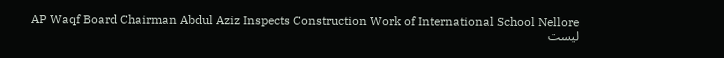AP Waqf Board Chairman Abdul Aziz Inspects Construction Work of International School Nellore
ليست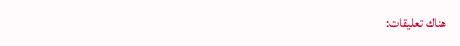هناك تعليقات: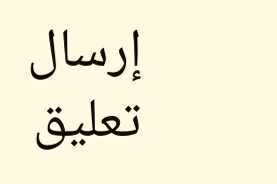إرسال تعليق